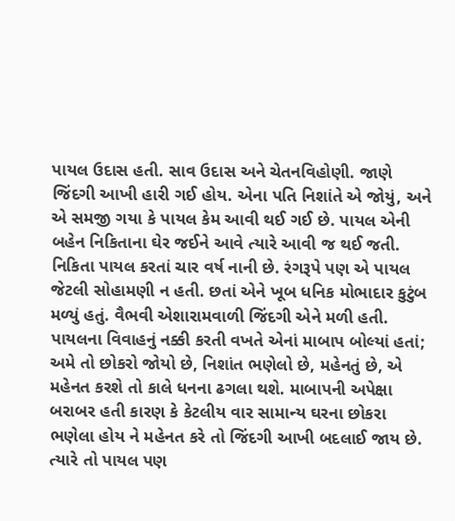પાયલ ઉદાસ હતી. સાવ ઉદાસ અને ચેતનવિહોણી. જાણે જિંદગી આખી હારી ગઈ હોય. એના પતિ નિશાંતે એ જોયું, અને એ સમજી ગયા કે પાયલ કેમ આવી થઈ ગઈ છે. પાયલ એની બહેન નિકિતાના ઘેર જઈને આવે ત્યારે આવી જ થઈ જતી. નિકિતા પાયલ કરતાં ચાર વર્ષ નાની છે. રંગરૂપે પણ એ પાયલ જેટલી સોહામણી ન હતી. છતાં એને ખૂબ ધનિક મોભાદાર કુટુંબ મળ્યું હતું. વૈભવી એશારામવાળી જિંદગી એને મળી હતી.
પાયલના વિવાહનું નક્કી કરતી વખતે એનાં માબાપ બોલ્યાં હતાં; અમે તો છોકરો જોયો છે, નિશાંત ભણેલો છે, મહેનતું છે, એ મહેનત કરશે તો કાલે ધનના ઢગલા થશે. માબાપની અપેક્ષા બરાબર હતી કારણ કે કેટલીય વાર સામાન્ય ઘરના છોકરા ભણેલા હોય ને મહેનત કરે તો જિંદગી આખી બદલાઈ જાય છે. ત્યારે તો પાયલ પણ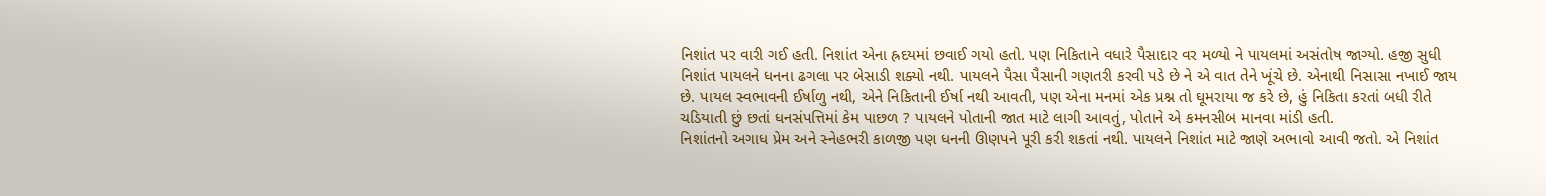નિશાંત પર વારી ગઈ હતી. નિશાંત એના હ્રદયમાં છવાઈ ગયો હતો. પણ નિકિતાને વધારે પૈસાદાર વર મળ્યો ને પાયલમાં અસંતોષ જાગ્યો. હજી સુધી નિશાંત પાયલને ધનના ઢગલા પર બેસાડી શક્યો નથી. પાયલને પૈસા પૈસાની ગણતરી કરવી પડે છે ને એ વાત તેને ખૂંચે છે. એનાથી નિસાસા નખાઈ જાય છે. પાયલ સ્વભાવની ઈર્ષાળુ નથી, એને નિકિતાની ઈર્ષા નથી આવતી, પણ એના મનમાં એક પ્રશ્ન તો ઘૂમરાયા જ કરે છે, હું નિકિતા કરતાં બધી રીતે ચડિયાતી છું છતાં ધનસંપત્તિમાં કેમ પાછળ ? પાયલને પોતાની જાત માટે લાગી આવતું, પોતાને એ કમનસીબ માનવા માંડી હતી.
નિશાંતનો અગાધ પ્રેમ અને સ્નેહભરી કાળજી પણ ધનની ઊણપને પૂરી કરી શકતાં નથી. પાયલને નિશાંત માટે જાણે અભાવો આવી જતો. એ નિશાંત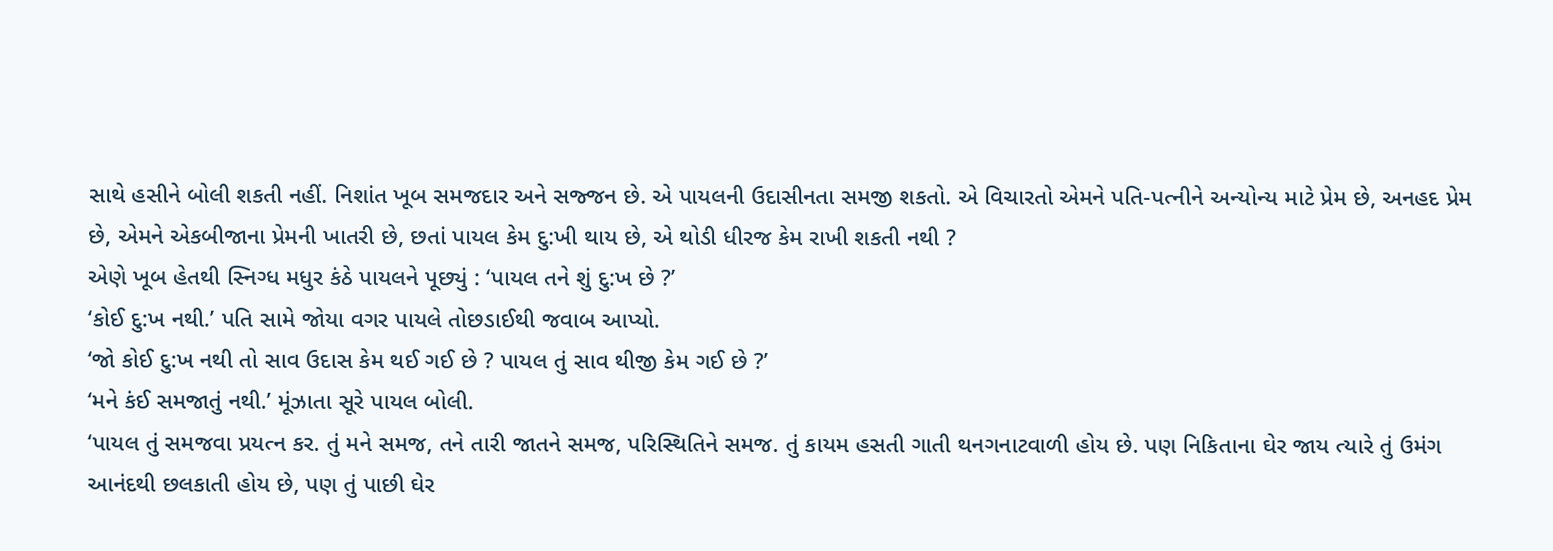સાથે હસીને બોલી શકતી નહીં. નિશાંત ખૂબ સમજદાર અને સજ્જન છે. એ પાયલની ઉદાસીનતા સમજી શકતો. એ વિચારતો એમને પતિ-પત્નીને અન્યોન્ય માટે પ્રેમ છે, અનહદ પ્રેમ છે, એમને એકબીજાના પ્રેમની ખાતરી છે, છતાં પાયલ કેમ દુ:ખી થાય છે, એ થોડી ધીરજ કેમ રાખી શકતી નથી ?
એણે ખૂબ હેતથી સ્નિગ્ધ મધુર કંઠે પાયલને પૂછ્યું : ‘પાયલ તને શું દુ:ખ છે ?’
‘કોઈ દુ:ખ નથી.’ પતિ સામે જોયા વગર પાયલે તોછડાઈથી જવાબ આપ્યો.
‘જો કોઈ દુ:ખ નથી તો સાવ ઉદાસ કેમ થઈ ગઈ છે ? પાયલ તું સાવ થીજી કેમ ગઈ છે ?’
‘મને કંઈ સમજાતું નથી.’ મૂંઝાતા સૂરે પાયલ બોલી.
‘પાયલ તું સમજવા પ્રયત્ન કર. તું મને સમજ, તને તારી જાતને સમજ, પરિસ્થિતિને સમજ. તું કાયમ હસતી ગાતી થનગનાટવાળી હોય છે. પણ નિકિતાના ઘેર જાય ત્યારે તું ઉમંગ આનંદથી છલકાતી હોય છે, પણ તું પાછી ઘેર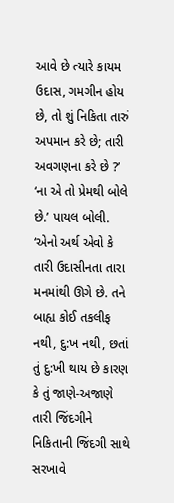આવે છે ત્યારે કાયમ ઉદાસ, ગમગીન હોય છે, તો શું નિકિતા તારું અપમાન કરે છે; તારી અવગણના કરે છે ?’
‘ના એ તો પ્રેમથી બોલે છે.’ પાયલ બોલી.
‘એનો અર્થ એવો કે તારી ઉદાસીનતા તારા મનમાંથી ઊગે છે. તને બાહ્ય કોઈ તકલીફ નથી, દુ:ખ નથી, છતાં તું દુ:ખી થાય છે કારણ કે તું જાણે-અજાણે તારી જિંદગીને નિકિતાની જિંદગી સાથે સરખાવે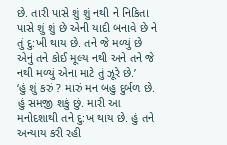છે. તારી પાસે શું શું નથી ને નિકિતા પાસે શું શું છે એની યાદી બનાવે છે ને તું દુ:ખી થાય છે. તને જે મળ્યું છે એનું તને કોઈ મૂલ્ય નથી અને તને જે નથી મળ્યું એના માટે તું ઝૂરે છે.’
‘હું શું કરું ? મારું મન બહુ દુર્બળ છે. હું સમજી શકું છું. મારી આ મનોદશાથી તને દુ:ખ થાય છે. હું તને અન્યાય કરી રહી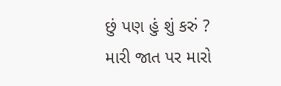છું પણ હું શું કરું ? મારી જાત પર મારો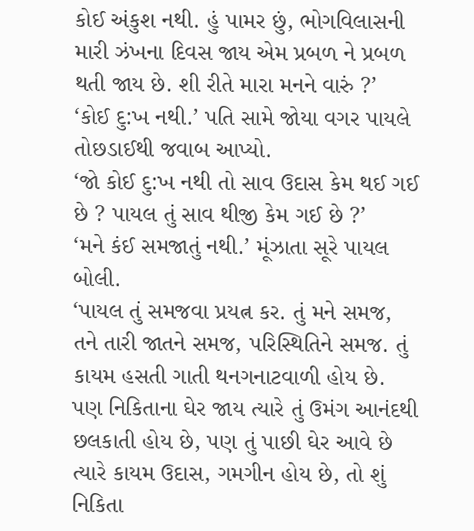કોઈ અંકુશ નથી. હું પામર છું, ભોગવિલાસની મારી ઝંખના દિવસ જાય એમ પ્રબળ ને પ્રબળ થતી જાય છે. શી રીતે મારા મનને વારું ?’
‘કોઈ દુ:ખ નથી.’ પતિ સામે જોયા વગર પાયલે તોછડાઈથી જવાબ આપ્યો.
‘જો કોઈ દુ:ખ નથી તો સાવ ઉદાસ કેમ થઈ ગઈ છે ? પાયલ તું સાવ થીજી કેમ ગઈ છે ?’
‘મને કંઈ સમજાતું નથી.’ મૂંઝાતા સૂરે પાયલ બોલી.
‘પાયલ તું સમજવા પ્રયત્ન કર. તું મને સમજ, તને તારી જાતને સમજ, પરિસ્થિતિને સમજ. તું કાયમ હસતી ગાતી થનગનાટવાળી હોય છે. પણ નિકિતાના ઘેર જાય ત્યારે તું ઉમંગ આનંદથી છલકાતી હોય છે, પણ તું પાછી ઘેર આવે છે ત્યારે કાયમ ઉદાસ, ગમગીન હોય છે, તો શું નિકિતા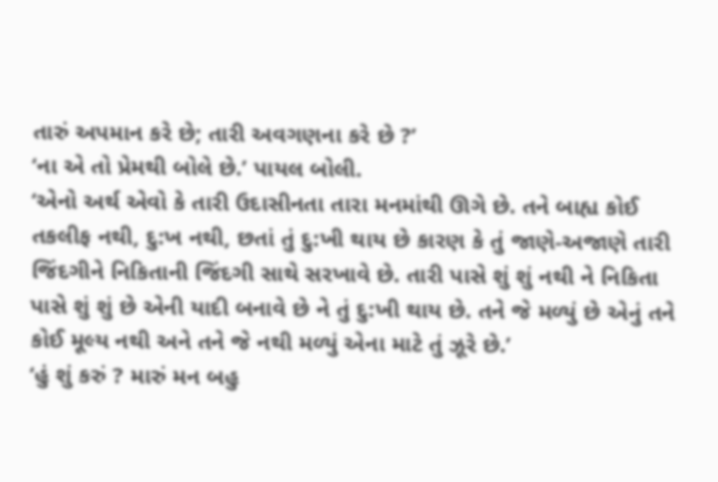તારું અપમાન કરે છે; તારી અવગણના કરે છે ?’
‘ના એ તો પ્રેમથી બોલે છે.’ પાયલ બોલી.
‘એનો અર્થ એવો કે તારી ઉદાસીનતા તારા મનમાંથી ઊગે છે. તને બાહ્ય કોઈ તકલીફ નથી, દુ:ખ નથી, છતાં તું દુ:ખી થાય છે કારણ કે તું જાણે-અજાણે તારી જિંદગીને નિકિતાની જિંદગી સાથે સરખાવે છે. તારી પાસે શું શું નથી ને નિકિતા પાસે શું શું છે એની યાદી બનાવે છે ને તું દુ:ખી થાય છે. તને જે મળ્યું છે એનું તને કોઈ મૂલ્ય નથી અને તને જે નથી મળ્યું એના માટે તું ઝૂરે છે.’
‘હું શું કરું ? મારું મન બહુ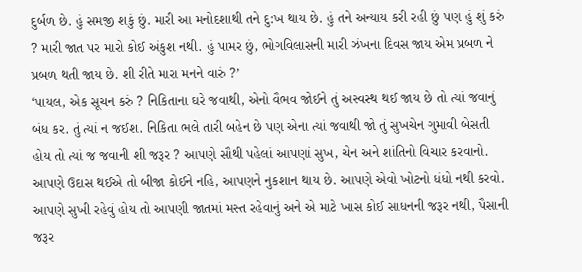દુર્બળ છે. હું સમજી શકું છું. મારી આ મનોદશાથી તને દુ:ખ થાય છે. હું તને અન્યાય કરી રહી છું પણ હું શું કરું ? મારી જાત પર મારો કોઈ અંકુશ નથી. હું પામર છું, ભોગવિલાસની મારી ઝંખના દિવસ જાય એમ પ્રબળ ને પ્રબળ થતી જાય છે. શી રીતે મારા મનને વારું ?’
‘પાયલ, એક સૂચન કરું ? નિકિતાના ઘરે જવાથી, એનો વૈભવ જોઈને તું અસ્વસ્થ થઈ જાય છે તો ત્યાં જવાનું બંધ કર. તું ત્યાં ન જઈશ. નિકિતા ભલે તારી બહેન છે પણ એના ત્યાં જવાથી જો તું સુખચેન ગુમાવી બેસતી હોય તો ત્યાં જ જવાની શી જરૂર ? આપણે સૌથી પહેલાં આપણાં સુખ, ચેન અને શાંતિનો વિચાર કરવાનો. આપણે ઉદાસ થઈએ તો બીજા કોઈને નહિ, આપણને નુકશાન થાય છે. આપણે એવો ખોટનો ધંધો નથી કરવો. આપણે સુખી રહેવું હોય તો આપણી જાતમાં મસ્ત રહેવાનું અને એ માટે ખાસ કોઈ સાધનની જરૂર નથી, પૈસાની જરૂર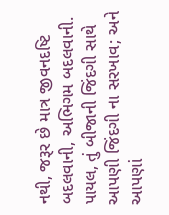નથી, જરૂર છે માત્ર જીવનદષ્ટિ બદલવાની, અભિગમ બદલવાની. પાયલ, તું બીજાની જિંદગી સાથે આપણી જિંદગી ના સરખાવ; અને આપણાં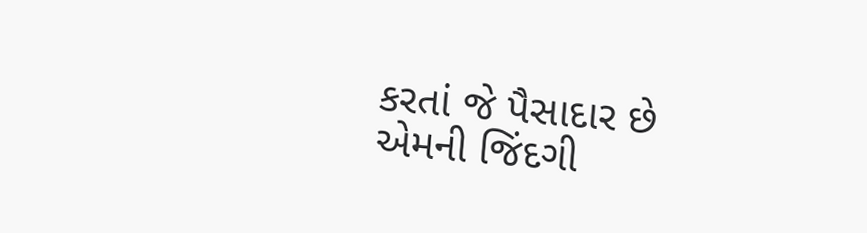કરતાં જે પૈસાદાર છે એમની જિંદગી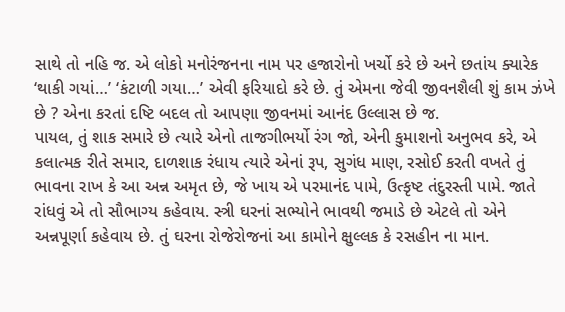સાથે તો નહિ જ. એ લોકો મનોરંજનના નામ પર હજારોનો ખર્ચો કરે છે અને છતાંય ક્યારેક ‘થાકી ગયાં…’ ‘કંટાળી ગયા…’ એવી ફરિયાદો કરે છે. તું એમના જેવી જીવનશૈલી શું કામ ઝંખે છે ? એના કરતાં દષ્ટિ બદલ તો આપણા જીવનમાં આનંદ ઉલ્લાસ છે જ.
પાયલ, તું શાક સમારે છે ત્યારે એનો તાજગીભર્યો રંગ જો, એની કુમાશનો અનુભવ કરે, એ કલાત્મક રીતે સમાર, દાળશાક રંધાય ત્યારે એનાં રૂપ, સુગંધ માણ, રસોઈ કરતી વખતે તું ભાવના રાખ કે આ અન્ન અમૃત છે, જે ખાય એ પરમાનંદ પામે, ઉત્કૃષ્ટ તંદુરસ્તી પામે. જાતે રાંધવું એ તો સૌભાગ્ય કહેવાય. સ્ત્રી ઘરનાં સભ્યોને ભાવથી જમાડે છે એટલે તો એને અન્નપૂર્ણા કહેવાય છે. તું ઘરના રોજેરોજનાં આ કામોને ક્ષુલ્લક કે રસહીન ના માન.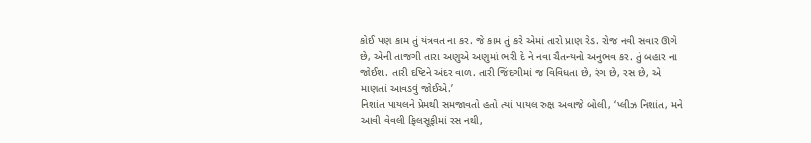કોઈ પણ કામ તું યંત્રવત ના કર. જે કામ તું કરે એમાં તારો પ્રાણ રેડ. રોજ નવી સવાર ઊગે છે, એની તાજગી તારા અણુએ અણુમાં ભરી દે ને નવા ચૈતન્યનો અનુભવ કર. તું બહાર ના જોઈશ. તારી દષ્ટિને અંદર વાળ. તારી જિંદગીમાં જ વિવિધતા છે, રંગ છે, રસ છે, એ માણતાં આવડવું જોઈએ.’
નિશાંત પાયલને પ્રેમથી સમજાવતો હતો ત્યાં પાયલ રુક્ષ અવાજે બોલી, ‘પ્લીઝ નિશાંત, મને આવી વેવલી ફિલસૂફીમાં રસ નથી,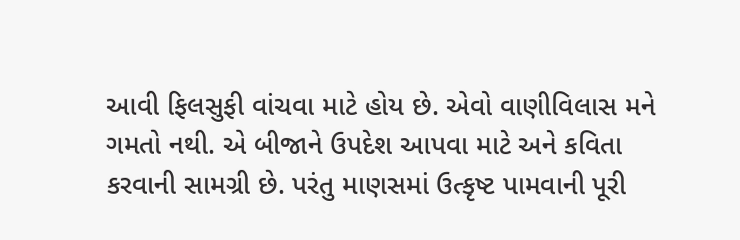આવી ફિલસુફી વાંચવા માટે હોય છે. એવો વાણીવિલાસ મને ગમતો નથી. એ બીજાને ઉપદેશ આપવા માટે અને કવિતા કરવાની સામગ્રી છે. પરંતુ માણસમાં ઉત્કૃષ્ટ પામવાની પૂરી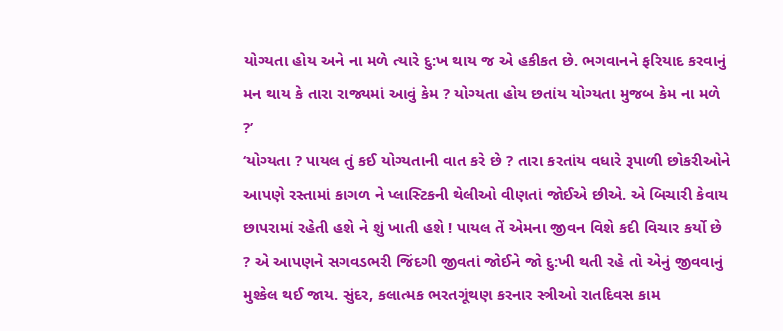યોગ્યતા હોય અને ના મળે ત્યારે દુ:ખ થાય જ એ હકીકત છે. ભગવાનને ફરિયાદ કરવાનું મન થાય કે તારા રાજ્યમાં આવું કેમ ? યોગ્યતા હોય છતાંય યોગ્યતા મુજબ કેમ ના મળે ?’
‘યોગ્યતા ? પાયલ તું કઈ યોગ્યતાની વાત કરે છે ? તારા કરતાંય વધારે રૂપાળી છોકરીઓને આપણે રસ્તામાં કાગળ ને પ્લાસ્ટિકની થેલીઓ વીણતાં જોઈએ છીએ. એ બિચારી કેવાય છાપરામાં રહેતી હશે ને શું ખાતી હશે ! પાયલ તેં એમના જીવન વિશે કદી વિચાર કર્યો છે ? એ આપણને સગવડભરી જિંદગી જીવતાં જોઈને જો દુ:ખી થતી રહે તો એનું જીવવાનું મુશ્કેલ થઈ જાય. સુંદર, કલાત્મક ભરતગૂંથણ કરનાર સ્ત્રીઓ રાતદિવસ કામ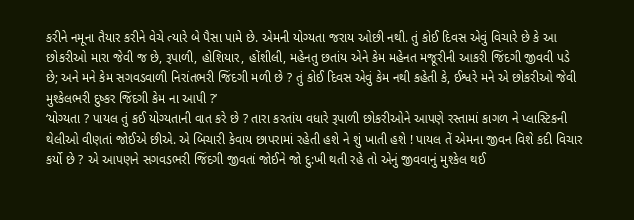કરીને નમૂના તૈયાર કરીને વેચે ત્યારે બે પૈસા પામે છે. એમની યોગ્યતા જરાય ઓછી નથી. તું કોઈ દિવસ એવું વિચારે છે કે આ છોકરીઓ મારા જેવી જ છે, રૂપાળી, હોશિયાર, હોંશીલી, મહેનતુ છતાંય એને કેમ મહેનત મજૂરીની આકરી જિંદગી જીવવી પડે છે; અને મને કેમ સગવડવાળી નિરાંતભરી જિંદગી મળી છે ? તું કોઈ દિવસ એવું કેમ નથી કહેતી કે, ઈશ્વરે મને એ છોકરીઓ જેવી મુશ્કેલભરી દુષ્કર જિંદગી કેમ ના આપી ?’
‘યોગ્યતા ? પાયલ તું કઈ યોગ્યતાની વાત કરે છે ? તારા કરતાંય વધારે રૂપાળી છોકરીઓને આપણે રસ્તામાં કાગળ ને પ્લાસ્ટિકની થેલીઓ વીણતાં જોઈએ છીએ. એ બિચારી કેવાય છાપરામાં રહેતી હશે ને શું ખાતી હશે ! પાયલ તેં એમના જીવન વિશે કદી વિચાર કર્યો છે ? એ આપણને સગવડભરી જિંદગી જીવતાં જોઈને જો દુ:ખી થતી રહે તો એનું જીવવાનું મુશ્કેલ થઈ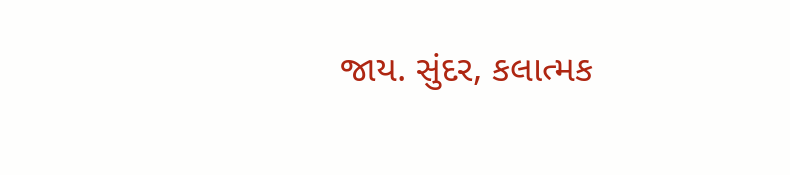જાય. સુંદર, કલાત્મક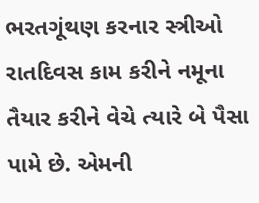ભરતગૂંથણ કરનાર સ્ત્રીઓ રાતદિવસ કામ કરીને નમૂના તૈયાર કરીને વેચે ત્યારે બે પૈસા પામે છે. એમની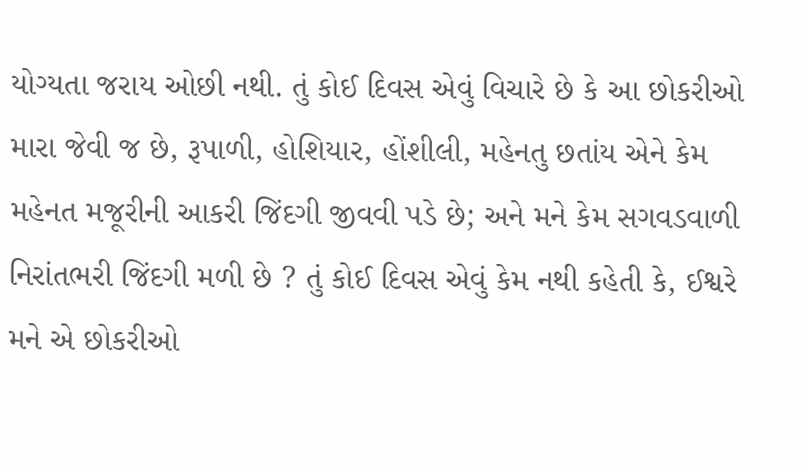યોગ્યતા જરાય ઓછી નથી. તું કોઈ દિવસ એવું વિચારે છે કે આ છોકરીઓ મારા જેવી જ છે, રૂપાળી, હોશિયાર, હોંશીલી, મહેનતુ છતાંય એને કેમ મહેનત મજૂરીની આકરી જિંદગી જીવવી પડે છે; અને મને કેમ સગવડવાળી નિરાંતભરી જિંદગી મળી છે ? તું કોઈ દિવસ એવું કેમ નથી કહેતી કે, ઈશ્વરે મને એ છોકરીઓ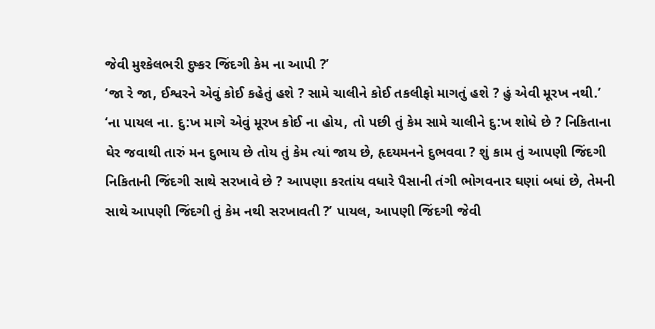જેવી મુશ્કેલભરી દુષ્કર જિંદગી કેમ ના આપી ?’
‘જા રે જા, ઈશ્વરને એવું કોઈ કહેતું હશે ? સામે ચાલીને કોઈ તકલીફો માગતું હશે ? હું એવી મૂરખ નથી.’
‘ના પાયલ ના. દુ:ખ માગે એવું મૂરખ કોઈ ના હોય, તો પછી તું કેમ સામે ચાલીને દુ:ખ શોધે છે ? નિકિતાના ઘેર જવાથી તારું મન દુભાય છે તોય તું કેમ ત્યાં જાય છે, હૃદયમનને દુભવવા ? શું કામ તું આપણી જિંદગી નિકિતાની જિંદગી સાથે સરખાવે છે ? આપણા કરતાંય વધારે પૈસાની તંગી ભોગવનાર ઘણાં બધાં છે, તેમની સાથે આપણી જિંદગી તું કેમ નથી સરખાવતી ?’ પાયલ, આપણી જિંદગી જેવી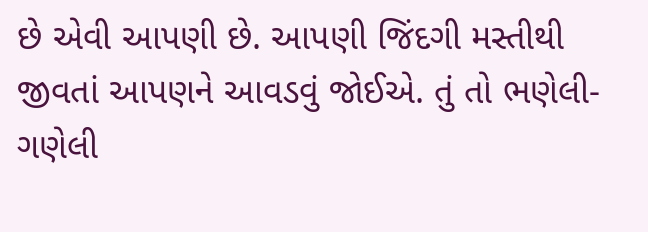છે એવી આપણી છે. આપણી જિંદગી મસ્તીથી જીવતાં આપણને આવડવું જોઈએ. તું તો ભણેલી-ગણેલી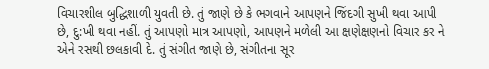વિચારશીલ બુદ્ધિશાળી યુવતી છે. તું જાણે છે કે ભગવાને આપણને જિંદગી સુખી થવા આપી છે, દુ:ખી થવા નહીં. તું આપણો માત્ર આપણો, આપણને મળેલી આ ક્ષણેક્ષણનો વિચાર કર ને એને રસથી છલકાવી દે. તું સંગીત જાણે છે, સંગીતના સૂર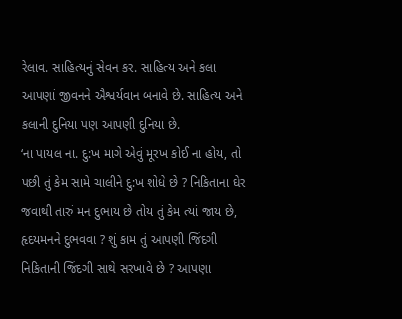રેલાવ. સાહિત્યનું સેવન કર. સાહિત્ય અને કલા આપણાં જીવનને ઐશ્વર્યવાન બનાવે છે. સાહિત્ય અને કલાની દુનિયા પણ આપણી દુનિયા છે.
‘ના પાયલ ના. દુ:ખ માગે એવું મૂરખ કોઈ ના હોય, તો પછી તું કેમ સામે ચાલીને દુ:ખ શોધે છે ? નિકિતાના ઘેર જવાથી તારું મન દુભાય છે તોય તું કેમ ત્યાં જાય છે, હૃદયમનને દુભવવા ? શું કામ તું આપણી જિંદગી નિકિતાની જિંદગી સાથે સરખાવે છે ? આપણા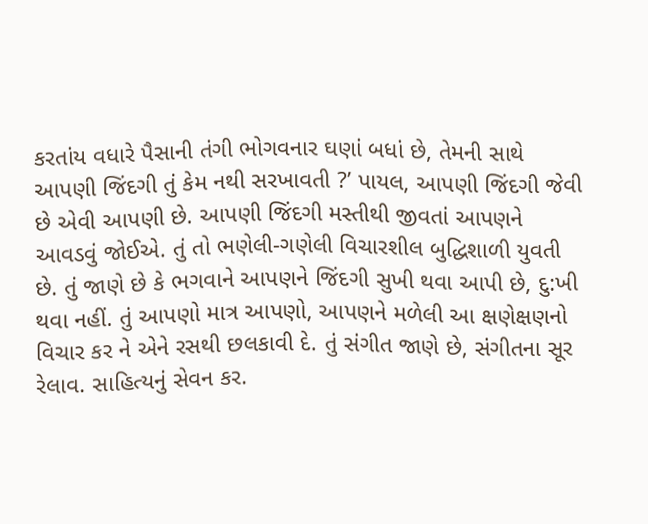કરતાંય વધારે પૈસાની તંગી ભોગવનાર ઘણાં બધાં છે, તેમની સાથે આપણી જિંદગી તું કેમ નથી સરખાવતી ?’ પાયલ, આપણી જિંદગી જેવી છે એવી આપણી છે. આપણી જિંદગી મસ્તીથી જીવતાં આપણને આવડવું જોઈએ. તું તો ભણેલી-ગણેલી વિચારશીલ બુદ્ધિશાળી યુવતી છે. તું જાણે છે કે ભગવાને આપણને જિંદગી સુખી થવા આપી છે, દુ:ખી થવા નહીં. તું આપણો માત્ર આપણો, આપણને મળેલી આ ક્ષણેક્ષણનો વિચાર કર ને એને રસથી છલકાવી દે. તું સંગીત જાણે છે, સંગીતના સૂર રેલાવ. સાહિત્યનું સેવન કર.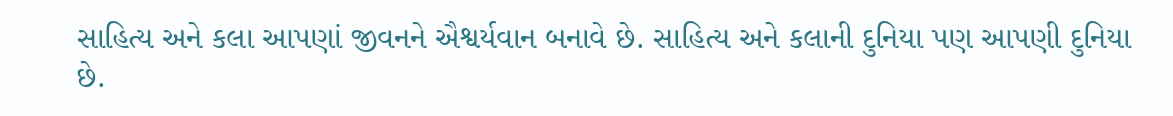સાહિત્ય અને કલા આપણાં જીવનને ઐશ્વર્યવાન બનાવે છે. સાહિત્ય અને કલાની દુનિયા પણ આપણી દુનિયા છે.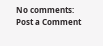No comments:
Post a Comment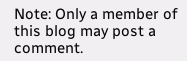Note: Only a member of this blog may post a comment.